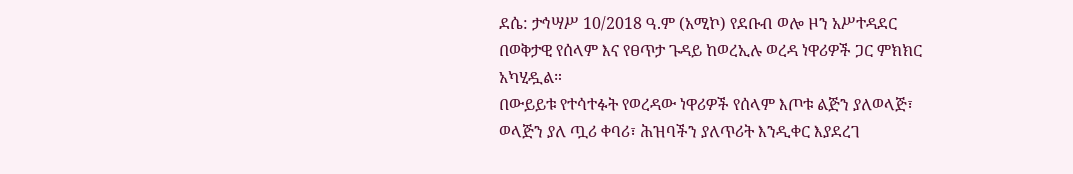ደሴ: ታኅሣሥ 10/2018 ዓ.ም (አሚኮ) የደቡብ ወሎ ዞን አሥተዳደር በወቅታዊ የሰላም እና የፀጥታ ጉዳይ ከወረኢሉ ወረዳ ነዋሪዎች ጋር ምክክር አካሂዷል።
በውይይቱ የተሳተፉት የወረዳው ነዋሪዎች የሰላም እጦቱ ልጅን ያለወላጅ፣ ወላጅን ያለ ጧሪ ቀባሪ፣ ሕዝባችን ያለጥሪት እንዲቀር እያደረገ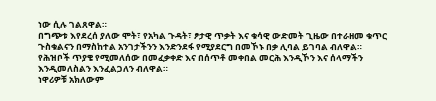ነው ሲሉ ገልጸዋል።
በግጭቱ እየደረሰ ያለው ሞት፣ የአካል ጉዳት፣ ፆታዊ ጥቃት እና ቁሳዊ ውድመት ጊዜው በተራዘመ ቁጥር ጉስቁልናን በማስከተል አንገታችንን እንድንደፋ የሚያደርግ በመኾኑ በቃ ሊባል ይገባል ብለዋል።
የሕዝቦች ጥያቄ የሚመለሰው በመፈቃቀድ እና በሰጥቶ መቀበል መርሕ እንዲኾን እና ሰላማችን እንዲመለስልን እንፈልጋለን ብለዋል።
ነዋሪዎቹ አክለውም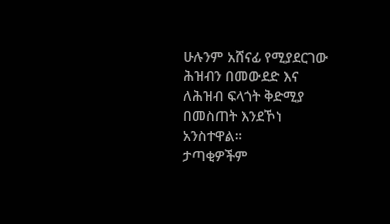ሁሉንም አሸናፊ የሚያደርገው ሕዝብን በመውደድ እና ለሕዝብ ፍላጎት ቅድሚያ በመስጠት እንደኾነ አንስተዋል።
ታጣቂዎችም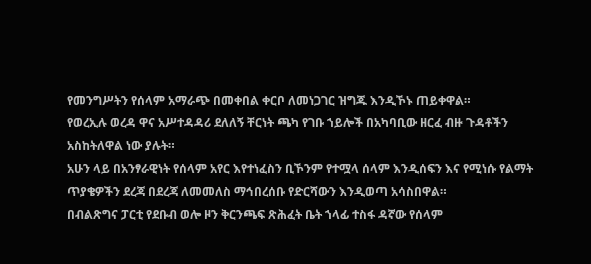የመንግሥትን የሰላም አማራጭ በመቀበል ቀርቦ ለመነጋገር ዝግጁ እንዲኾኑ ጠይቀዋል።
የወረኢሉ ወረዳ ዋና አሥተዳዳሪ ደለለኝ ቸርነት ጫካ የገቡ ኀይሎች በአካባቢው ዘርፈ ብዙ ጉዳቶችን አስከትለዋል ነው ያሉት።
አሁን ላይ በአንፃራዊነት የሰላም አየር እየተነፈስን ቢኾንም የተሟላ ሰላም እንዲሰፍን እና የሚነሱ የልማት ጥያቄዎችን ደረጃ በደረጃ ለመመለስ ማኅበረሰቡ የድርሻውን እንዲወጣ አሳስበዋል።
በብልጽግና ፓርቲ የደቡብ ወሎ ዞን ቅርንጫፍ ጽሕፈት ቤት ኀላፊ ተስፋ ዳኛው የሰላም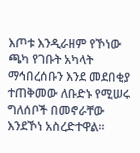እጦቱ እንዲራዘም የኾነው ጫካ የገቡት አካላት ማኅበረሰቡን እንደ መደበቂያ ተጠቅመው ለቡድኑ የሚሠሩ ግለሰቦች በመኖራቸው እንደኾነ አስረድተዋል።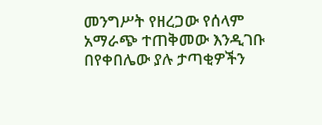መንግሥት የዘረጋው የሰላም አማራጭ ተጠቅመው እንዲገቡ በየቀበሌው ያሉ ታጣቂዎችን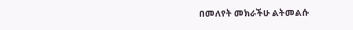በመለየት መክራችሁ ልትመልሱ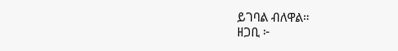ይገባል ብለዋል።
ዘጋቢ ፦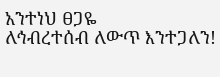አንተነህ ፀጋዬ
ለኅብረተሰብ ለውጥ እንተጋለን!